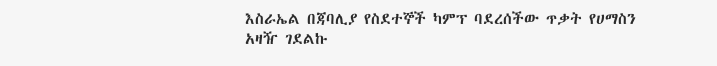እስራኤል በጃባሊያ የስደተኞች ካምፕ ባደረሰችው ጥቃት የሀማስን አዛዥ ገደልኩ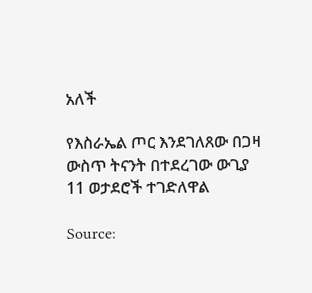አለች

የእስራኤል ጦር እንደገለጸው በጋዛ ውስጥ ትናንት በተደረገው ውጊያ 11 ወታደሮች ተገድለዋል

Source: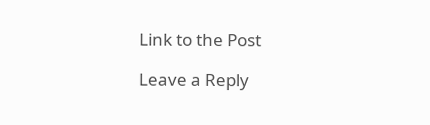Link to the Post

Leave a Reply